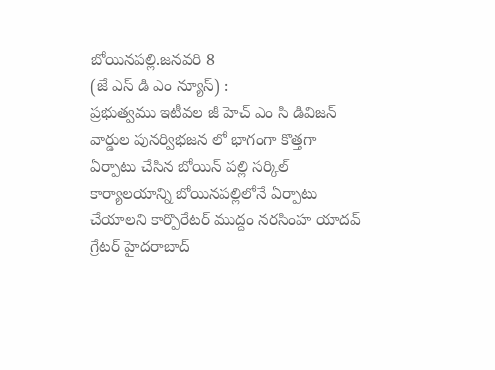బోయినపల్లి.జనవరి 8
(జే ఎస్ డి ఎం న్యూస్) :
ప్రభుత్వము ఇటీవల జీ హెచ్ ఎం సి డివిజన్ వార్డుల పునర్విభజన లో భాగంగా కొత్తగా ఏర్పాటు చేసిన బోయిన్ పల్లి సర్కిల్ కార్యాలయాన్ని బోయినపల్లిలోనే ఏర్పాటు చేయాలని కార్పొరేటర్ ముద్దం నరసింహ యాదవ్ గ్రేటర్ హైదరాబాద్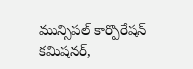మున్సిపల్ కార్పొరేషన్ కమిషనర్,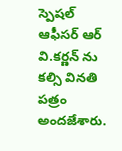స్పెషల్ ఆఫీసర్ ఆర్ వి.కర్ణన్ ను కల్సి వినతి పత్రం అందజేశారు.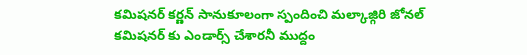కమిషనర్ కర్ణన్ సానుకూలంగా స్పందించి మల్కాజ్గిరి జోనల్ కమిషనర్ కు ఎండార్స్ చేశారనీ ముద్దం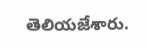తెలియజేశారు.